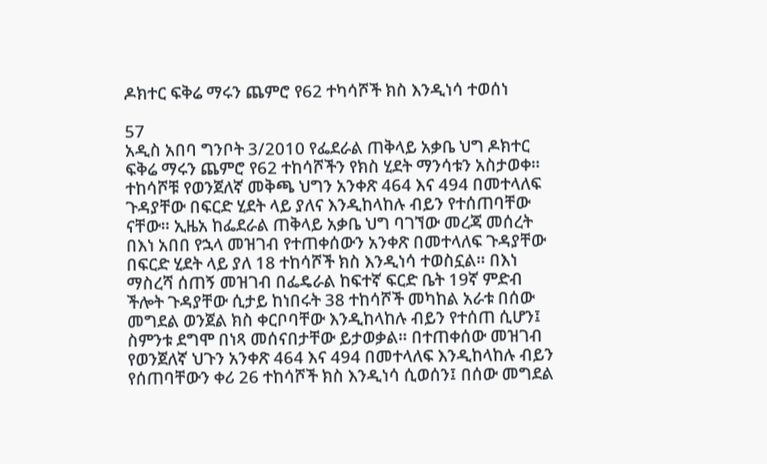ዶክተር ፍቅሬ ማሩን ጨምሮ የ62 ተካሳሾች ክስ እንዲነሳ ተወሰነ

57
አዲስ አበባ ግንቦት 3/2010 የፌደራል ጠቅላይ አቃቤ ህግ ዶክተር ፍቅሬ ማሩን ጨምሮ የ62 ተከሳሾችን የክስ ሂደት ማንሳቱን አስታወቀ። ተከሳሾቹ የወንጀለኛ መቅጫ ህግን አንቀጽ 464 እና 494 በመተላለፍ ጉዳያቸው በፍርድ ሂደት ላይ ያለና እንዲከላከሉ ብይን የተሰጠባቸው ናቸው። ኢዜአ ከፌደራል ጠቅላይ አቃቤ ህግ ባገኘው መረጃ መሰረት በእነ አበበ የኋላ መዝገብ የተጠቀሰውን አንቀጽ በመተላለፍ ጉዳያቸው በፍርድ ሂደት ላይ ያለ 18 ተከሳሾች ክስ እንዲነሳ ተወስኗል። በእነ ማስረሻ ሰጠኝ መዝገብ በፌዴራል ከፍተኛ ፍርድ ቤት 19ኛ ምድብ ችሎት ጉዳያቸው ሲታይ ከነበሩት 38 ተከሳሾች መካከል አራቱ በሰው መግደል ወንጀል ክስ ቀርቦባቸው እንዲከላከሉ ብይን የተሰጠ ሲሆን፤ ስምንቱ ደግሞ በነጻ መሰናበታቸው ይታወቃል። በተጠቀሰው መዝገብ የወንጀለኛ ህጉን አንቀጽ 464 እና 494 በመተላለፍ እንዲከላከሉ ብይን የሰጠባቸውን ቀሪ 26 ተከሳሾች ክስ እንዲነሳ ሲወሰን፤ በሰው መግደል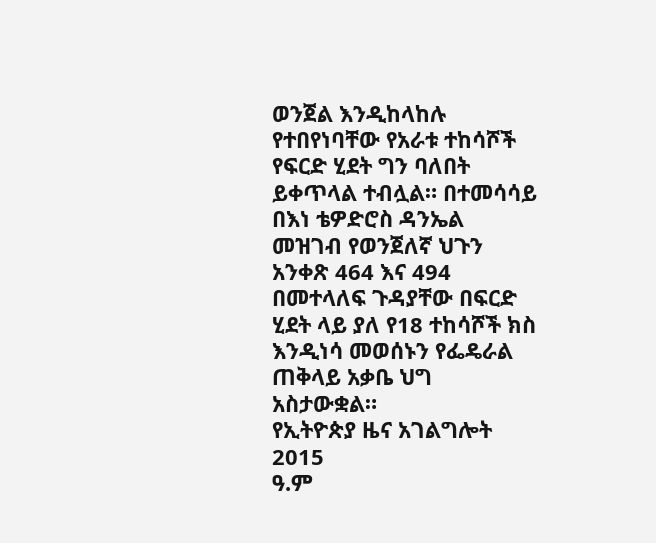ወንጀል እንዲከላከሉ የተበየነባቸው የአራቱ ተከሳሾች የፍርድ ሂደት ግን ባለበት ይቀጥላል ተብሏል። በተመሳሳይ በእነ ቴዎድሮስ ዳንኤል መዝገብ የወንጀለኛ ህጉን አንቀጽ 464 እና 494 በመተላለፍ ጉዳያቸው በፍርድ ሂደት ላይ ያለ የ18 ተከሳሾች ክስ  እንዲነሳ መወሰኑን የፌዴራል ጠቅላይ አቃቤ ህግ አስታውቋል።
የኢትዮጵያ ዜና አገልግሎት
2015
ዓ.ም